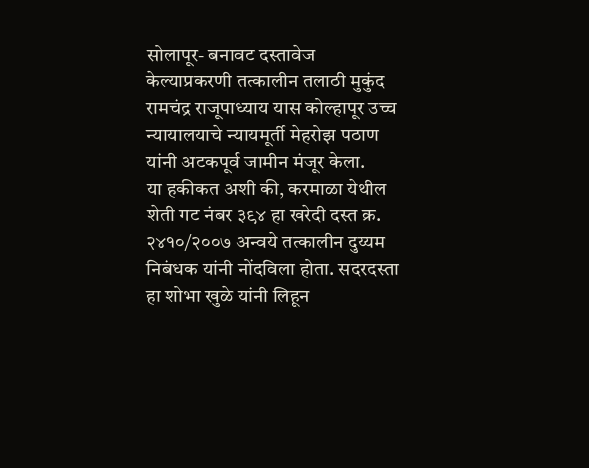सोलापूर- बनावट दस्तावेज केल्याप्रकरणी तत्कालीन तलाठी मुकुंद रामचंद्र राजूपाध्याय यास कोल्हापूर उच्च न्यायालयाचे न्यायमूर्ती मेहरोझ पठाण यांनी अटकपूर्व जामीन मंजूर केला.
या हकीकत अशी की, करमाळा येथील शेती गट नंबर ३९४ हा खरेदी दस्त क्र. २४१०/२००७ अन्वये तत्कालीन दुय्यम निबंधक यांनी नोंदविला होता. सदरदस्ता हा शोभा खुळे यांनी लिहून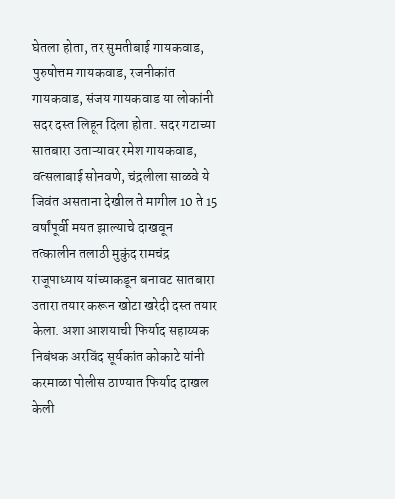घेतला होता, तर सुमतीबाई गायकवाड, पुरुषोत्तम गायकवाड, रजनीकांत गायकवाड, संजय गायकवाड या लोकांनी सदर दस्त लिहून दिला होता. सदर गटाच्या सातबारा उताऱ्यावर रमेश गायकवाड, वत्सलाबाई सोनवणे, चंद्रलीला साळवे ये जिवंत असताना देखील ते मागील 10 ते 15 वर्षांपूर्वी मयत झाल्याचे दाखवून तत्कालीन तलाठी मुकुंद रामचंद्र राजूपाध्याय यांच्याकडून बनावट सातबारा उतारा तयार करून खोटा खरेदी दस्त तयार केला. अशा आशयाची फिर्याद सहाय्यक निबंधक अरविंद सूर्यकांत कोकाटे यांनी करमाळा पोलीस ठाण्यात फिर्याद दाखल केली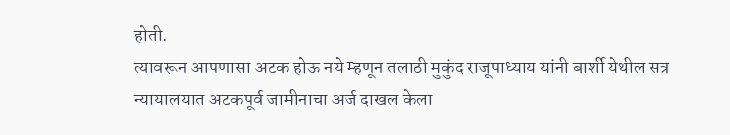होती.
त्यावरून आपणासा अटक होऊ नये म्हणून तलाठी मुकुंद राजूपाध्याय यांनी बार्शी येथील सत्र न्यायालयात अटकपूर्व जामीनाचा अर्ज दाखल केला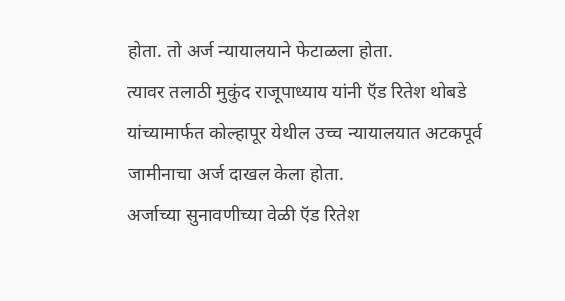होता. तो अर्ज न्यायालयाने फेटाळला होता.
त्यावर तलाठी मुकुंद राजूपाध्याय यांनी ऍड रितेश थोबडे यांच्यामार्फत कोल्हापूर येथील उच्च न्यायालयात अटकपूर्व जामीनाचा अर्ज दाखल केला होता.
अर्जाच्या सुनावणीच्या वेळी ऍड रितेश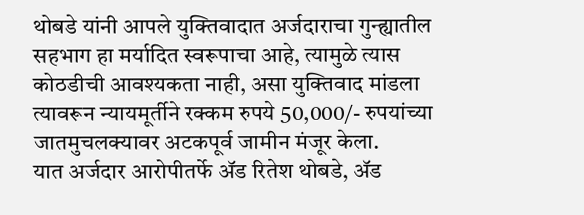थोबडे यांनी आपले युक्तिवादात अर्जदाराचा गुन्ह्यातील सहभाग हा मर्यादित स्वरूपाचा आहे, त्यामुळे त्यास कोठडीची आवश्यकता नाही, असा युक्तिवाद मांडला त्यावरून न्यायमूर्तीने रक्कम रुपये 50,000/- रुपयांच्या जातमुचलक्यावर अटकपूर्व जामीन मंजूर केला.
यात अर्जदार आरोपीतर्फे ॲड रितेश थोबडे, ॲड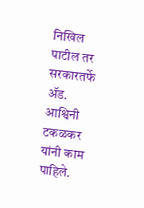निखिल पाटील तर सरकारतर्फे ॲड. आश्विनी टकळकर यांनी काम पाहिले.